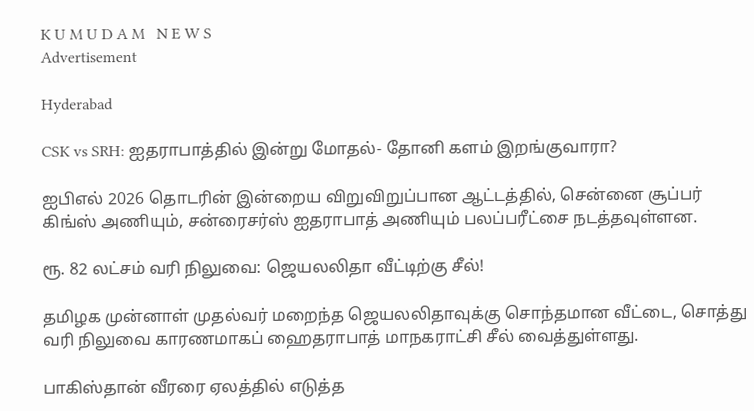K U M U D A M   N E W S
Advertisement

Hyderabad

CSK vs SRH: ஐதராபாத்தில் இன்று மோதல்- தோனி களம் இறங்குவாரா?

ஐபிஎல் 2026 தொடரின் இன்றைய விறுவிறுப்பான ஆட்டத்தில், சென்னை சூப்பர் கிங்ஸ் அணியும், சன்ரைசர்ஸ் ஐதராபாத் அணியும் பலப்பரீட்சை நடத்தவுள்ளன.

ரூ. 82 லட்சம் வரி நிலுவை: ஜெயலலிதா வீட்டிற்கு சீல்!

தமிழக முன்னாள் முதல்வர் மறைந்த ஜெயலலிதாவுக்கு சொந்தமான வீட்டை, சொத்து வரி நிலுவை காரணமாகப் ஹைதராபாத் மாநகராட்சி சீல் வைத்துள்ளது.

பாகிஸ்தான் வீரரை ஏலத்தில் எடுத்த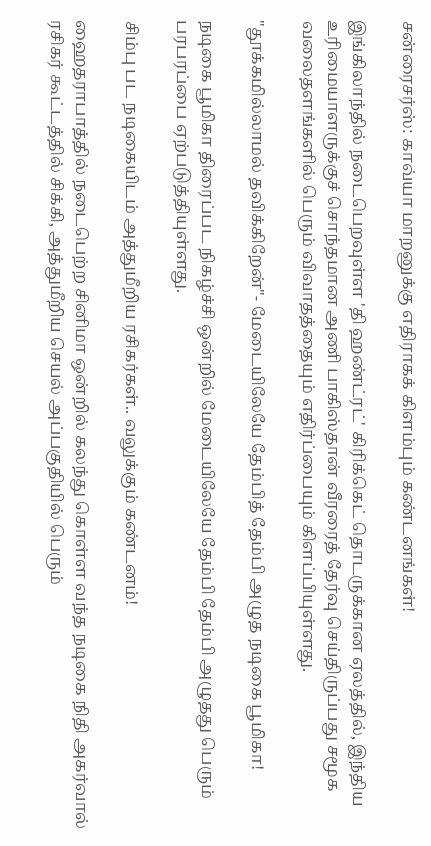சன்ரைசர்ஸ்: காவ்யா மாறனுக்கு எதிராகக் கிளம்பும் கண்டனங்கள்!

இங்கிலாந்தில் நடைபெறவுள்ள 'தி ஹண்ட்ரட்' கிரிக்கெட் தொடருக்கான ஏலத்தில், இந்திய உரிமையாளருக்குச் சொந்தமான அணி பாகிஸ்தான் வீரரைத் தேர்வு செய்திருப்பது சமூக வலைதளங்களில் பெரும் விவாதத்தையும் எதிர்ப்பையும் கிளப்பியுள்ளது.

"தூக்கமில்லாமல் தவிக்கிறேன்"- மேடையிலேயே தேம்பித் தேம்பி அழுத நடிகை பூமிகா!

நடிகை பூமிகா திரைப்பட நிகழ்ச்சி ஒன்றில் மேடையிலேயே தேம்பி தேம்பி அழுதது பெரும் பரபரப்பை ஏற்படுத்தியுள்ளது.

சிம்பு பட நடிகையிடம் அத்துமீறிய ரசிகர்கள்.. வலுக்கும் கண்டனம்!

ஹைதராபாத்தில் நடைபெற்ற சினிமா ஒன்றில் கலந்து கொள்ள வந்த நடிகை நிதி அகர்வால் ரசிகர் கூட்டத்தில் சிக்கி, அத்துமீறிய செயல் அப்பகுதியில் பெரும்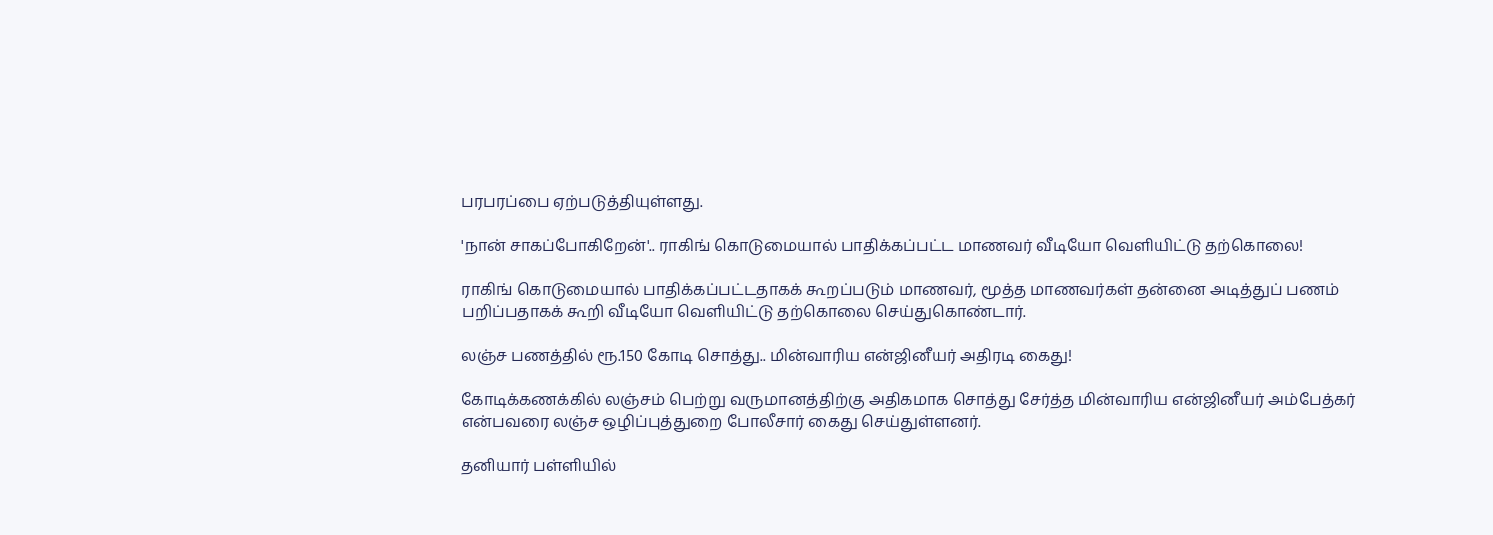பரபரப்பை ஏற்படுத்தியுள்ளது.

'நான் சாகப்போகிறேன்'.. ராகிங் கொடுமையால் பாதிக்கப்பட்ட மாணவர் வீடியோ வெளியிட்டு தற்கொலை!

ராகிங் கொடுமையால் பாதிக்கப்பட்டதாகக் கூறப்படும் மாணவர், மூத்த மாணவர்கள் தன்னை அடித்துப் பணம் பறிப்பதாகக் கூறி வீடியோ வெளியிட்டு தற்கொலை செய்துகொண்டார்.

லஞ்ச பணத்தில் ரூ.150 கோடி சொத்து.. மின்வாரிய என்ஜினீயர் அதிரடி கைது!

கோடிக்கணக்கில் லஞ்சம் பெற்று வருமானத்திற்கு அதிகமாக சொத்து சேர்த்த மின்வாரிய என்ஜினீயர் அம்பேத்கர் என்பவரை லஞ்ச ஒழிப்புத்துறை போலீசார் கைது செய்துள்ளனர்.

தனியார் பள்ளியில்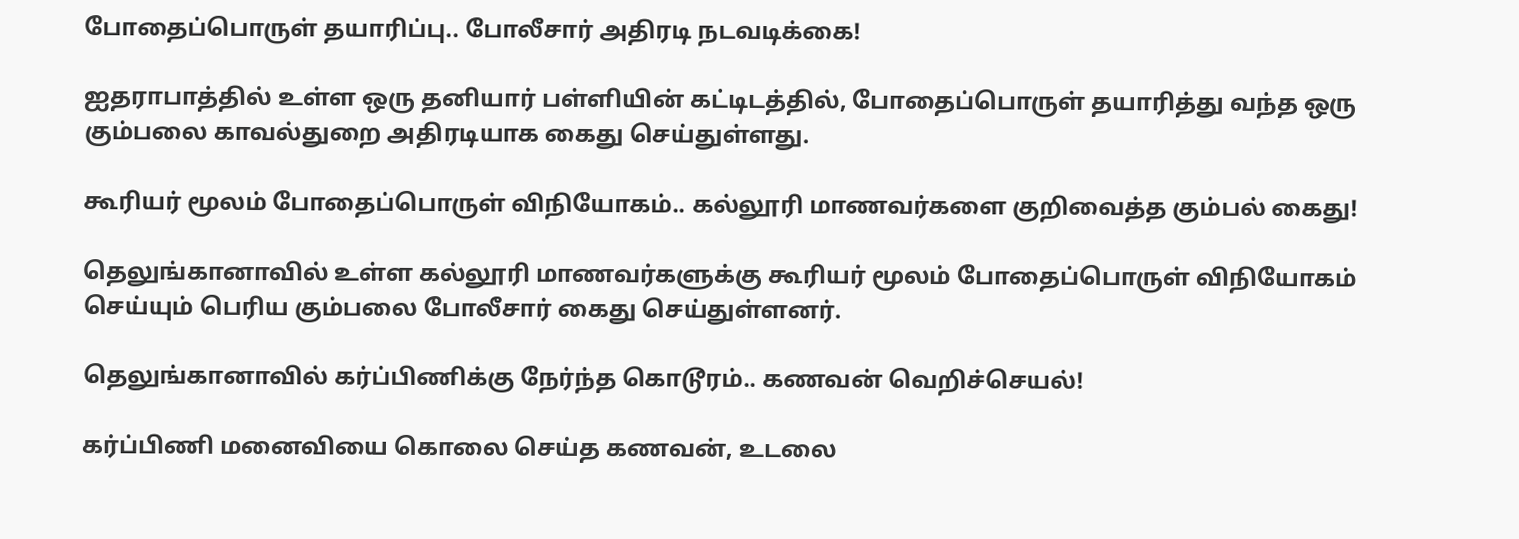போதைப்பொருள் தயாரிப்பு.. போலீசார் அதிரடி நடவடிக்கை!

ஐதராபாத்தில் உள்ள ஒரு தனியார் பள்ளியின் கட்டிடத்தில், போதைப்பொருள் தயாரித்து வந்த ஒரு கும்பலை காவல்துறை அதிரடியாக கைது செய்துள்ளது.

கூரியர் மூலம் போதைப்பொருள் விநியோகம்.. கல்லூரி மாணவர்களை குறிவைத்த கும்பல் கைது!

தெலுங்கானாவில் உள்ள கல்லூரி மாணவர்களுக்கு கூரியர் மூலம் போதைப்பொருள் விநியோகம் செய்யும் பெரிய கும்பலை போலீசார் கைது செய்துள்ளனர்.

தெலுங்கானாவில் கர்ப்பிணிக்கு நேர்ந்த கொடூரம்.. கணவன் வெறிச்செயல்!

கர்ப்பிணி மனைவியை கொலை செய்த கணவன், உடலை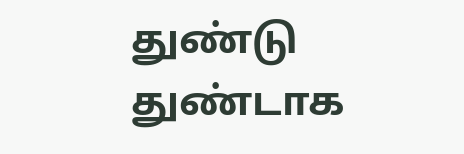துண்டு துண்டாக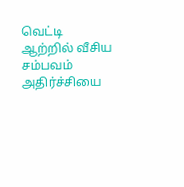வெட்டி ஆற்றில் வீசிய சம்பவம் அதிர்ச்சியை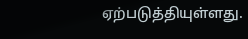ஏற்படுத்தியுள்ளது.